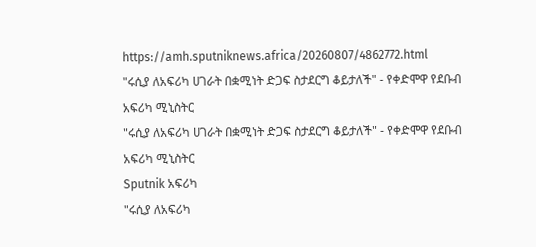https://amh.sputniknews.africa/20260807/4862772.html
"ሩሲያ ለአፍሪካ ሀገራት በቋሚነት ድጋፍ ስታደርግ ቆይታለች" - የቀድሞዋ የደቡብ አፍሪካ ሚኒስትር
"ሩሲያ ለአፍሪካ ሀገራት በቋሚነት ድጋፍ ስታደርግ ቆይታለች" - የቀድሞዋ የደቡብ አፍሪካ ሚኒስትር
Sputnik አፍሪካ
"ሩሲያ ለአፍሪካ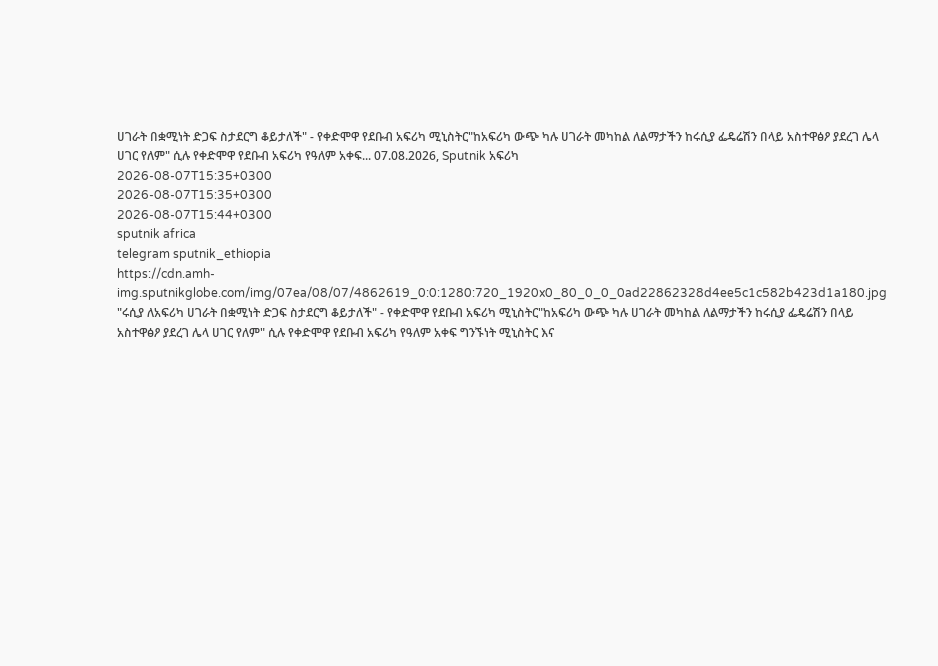ሀገራት በቋሚነት ድጋፍ ስታደርግ ቆይታለች" - የቀድሞዋ የደቡብ አፍሪካ ሚኒስትር"ከአፍሪካ ውጭ ካሉ ሀገራት መካከል ለልማታችን ከሩሲያ ፌዴሬሽን በላይ አስተዋፅዖ ያደረገ ሌላ ሀገር የለም" ሲሉ የቀድሞዋ የደቡብ አፍሪካ የዓለም አቀፍ... 07.08.2026, Sputnik አፍሪካ
2026-08-07T15:35+0300
2026-08-07T15:35+0300
2026-08-07T15:44+0300
sputnik africa
telegram sputnik_ethiopia
https://cdn.amh-img.sputnikglobe.com/img/07ea/08/07/4862619_0:0:1280:720_1920x0_80_0_0_0ad22862328d4ee5c1c582b423d1a180.jpg
"ሩሲያ ለአፍሪካ ሀገራት በቋሚነት ድጋፍ ስታደርግ ቆይታለች" - የቀድሞዋ የደቡብ አፍሪካ ሚኒስትር"ከአፍሪካ ውጭ ካሉ ሀገራት መካከል ለልማታችን ከሩሲያ ፌዴሬሽን በላይ አስተዋፅዖ ያደረገ ሌላ ሀገር የለም" ሲሉ የቀድሞዋ የደቡብ አፍሪካ የዓለም አቀፍ ግንኙነት ሚኒስትር እና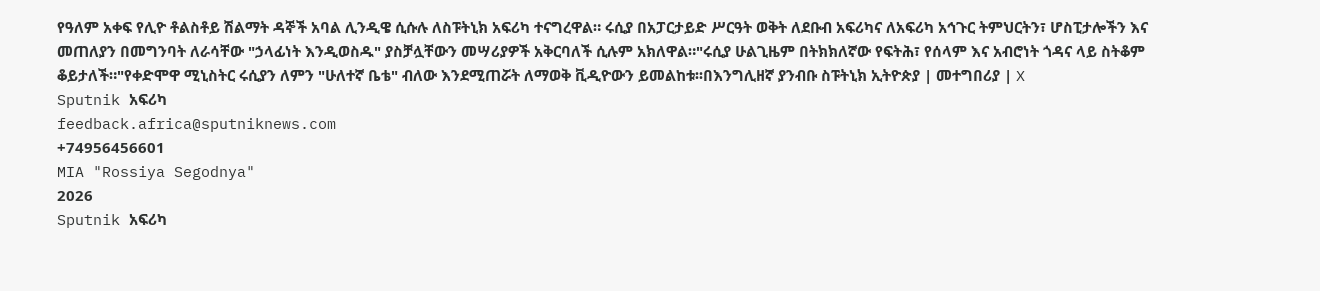የዓለም አቀፍ የሊዮ ቶልስቶይ ሽልማት ዳኞች አባል ሊንዲዌ ሲሱሉ ለስፑትኒክ አፍሪካ ተናግረዋል። ሩሲያ በአፓርታይድ ሥርዓት ወቅት ለደቡብ አፍሪካና ለአፍሪካ አኅጉር ትምህርትን፣ ሆስፒታሎችን እና መጠለያን በመግንባት ለራሳቸው "ኃላፊነት እንዲወስዱ" ያስቻሏቸውን መሣሪያዎች አቅርባለች ሲሉም አክለዋል።"ሩሲያ ሁልጊዜም በትክክለኛው የፍትሕ፣ የሰላም እና አብሮነት ጎዳና ላይ ስትቆም ቆይታለች።"የቀድሞዋ ሚኒስትር ሩሲያን ለምን "ሁለተኛ ቤቴ" ብለው እንደሚጠሯት ለማወቅ ቪዲዮውን ይመልከቱ፡፡በእንግሊዘኛ ያንብቡ ስፑትኒክ ኢትዮጵያ | መተግበሪያ | X
Sputnik አፍሪካ
feedback.africa@sputniknews.com
+74956456601
MIA "Rossiya Segodnya"
2026
Sputnik አፍሪካ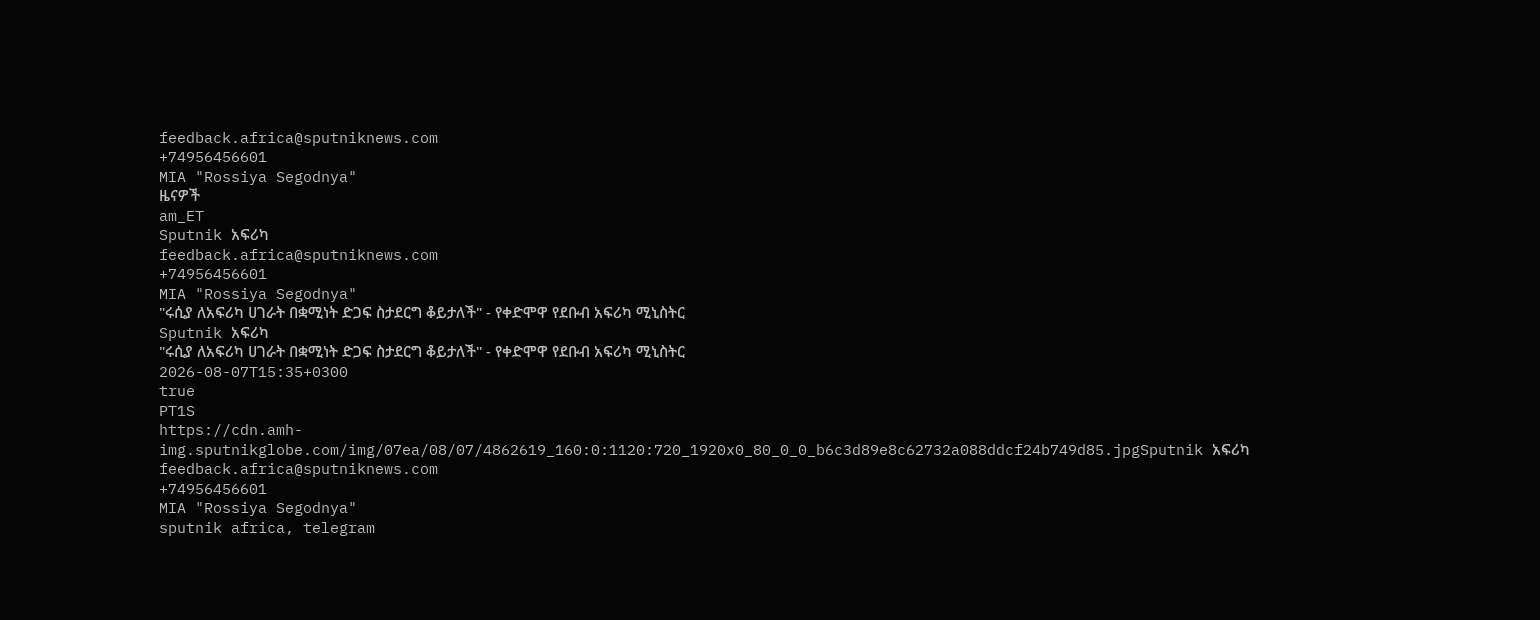feedback.africa@sputniknews.com
+74956456601
MIA "Rossiya Segodnya"
ዜናዎች
am_ET
Sputnik አፍሪካ
feedback.africa@sputniknews.com
+74956456601
MIA "Rossiya Segodnya"
"ሩሲያ ለአፍሪካ ሀገራት በቋሚነት ድጋፍ ስታደርግ ቆይታለች" - የቀድሞዋ የደቡብ አፍሪካ ሚኒስትር
Sputnik አፍሪካ
"ሩሲያ ለአፍሪካ ሀገራት በቋሚነት ድጋፍ ስታደርግ ቆይታለች" - የቀድሞዋ የደቡብ አፍሪካ ሚኒስትር
2026-08-07T15:35+0300
true
PT1S
https://cdn.amh-img.sputnikglobe.com/img/07ea/08/07/4862619_160:0:1120:720_1920x0_80_0_0_b6c3d89e8c62732a088ddcf24b749d85.jpgSputnik አፍሪካ
feedback.africa@sputniknews.com
+74956456601
MIA "Rossiya Segodnya"
sputnik africa, telegram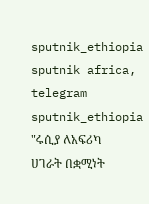sputnik_ethiopia
sputnik africa, telegram sputnik_ethiopia
"ሩሲያ ለአፍሪካ ሀገራት በቋሚነት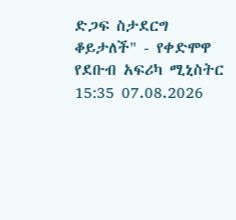ድጋፍ ስታደርግ ቆይታለች" - የቀድሞዋ የደቡብ አፍሪካ ሚኒስትር
15:35 07.08.2026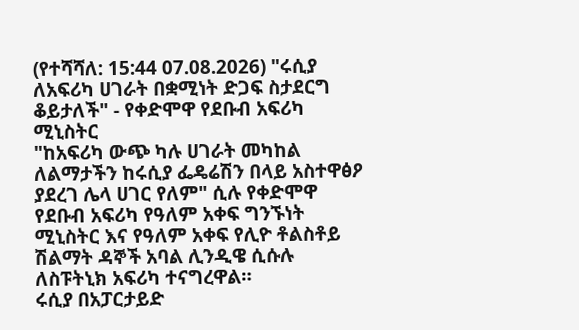(የተሻሻለ: 15:44 07.08.2026) "ሩሲያ ለአፍሪካ ሀገራት በቋሚነት ድጋፍ ስታደርግ ቆይታለች" - የቀድሞዋ የደቡብ አፍሪካ ሚኒስትር
"ከአፍሪካ ውጭ ካሉ ሀገራት መካከል ለልማታችን ከሩሲያ ፌዴሬሽን በላይ አስተዋፅዖ ያደረገ ሌላ ሀገር የለም" ሲሉ የቀድሞዋ የደቡብ አፍሪካ የዓለም አቀፍ ግንኙነት ሚኒስትር እና የዓለም አቀፍ የሊዮ ቶልስቶይ ሽልማት ዳኞች አባል ሊንዲዌ ሲሱሉ ለስፑትኒክ አፍሪካ ተናግረዋል።
ሩሲያ በአፓርታይድ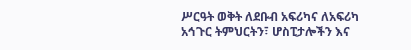ሥርዓት ወቅት ለደቡብ አፍሪካና ለአፍሪካ አኅጉር ትምህርትን፣ ሆስፒታሎችን እና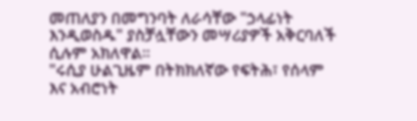መጠለያን በመግንባት ለራሳቸው "ኃላፊነት እንዲወስዱ" ያስቻሏቸውን መሣሪያዎች አቅርባለች ሲሉም አክለዋል።
"ሩሲያ ሁልጊዜም በትክክለኛው የፍትሕ፣ የሰላም እና አብሮነት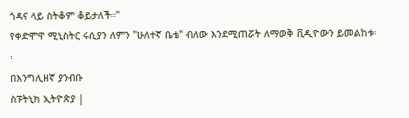ጎዳና ላይ ስትቆም ቆይታለች።"
የቀድሞዋ ሚኒስትር ሩሲያን ለምን "ሁለተኛ ቤቴ" ብለው እንደሚጠሯት ለማወቅ ቪዲዮውን ይመልከቱ፡፡
በእንግሊዘኛ ያንብቡ
ስፑትኒክ ኢትዮጵያ |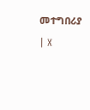መተግበሪያ | X